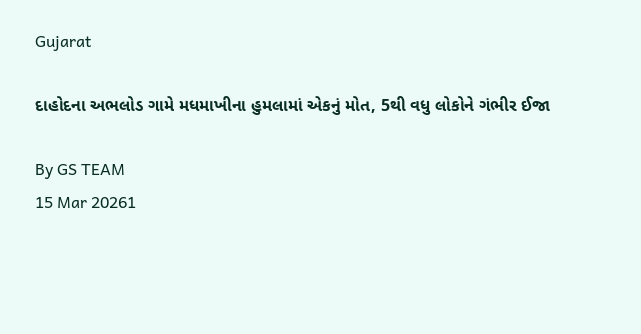Gujarat

દાહોદના અભલોડ ગામે મધમાખીના હુમલામાં એકનું મોત, 5થી વધુ લોકોને ગંભીર ઈજા

By GS TEAM
15 Mar 20261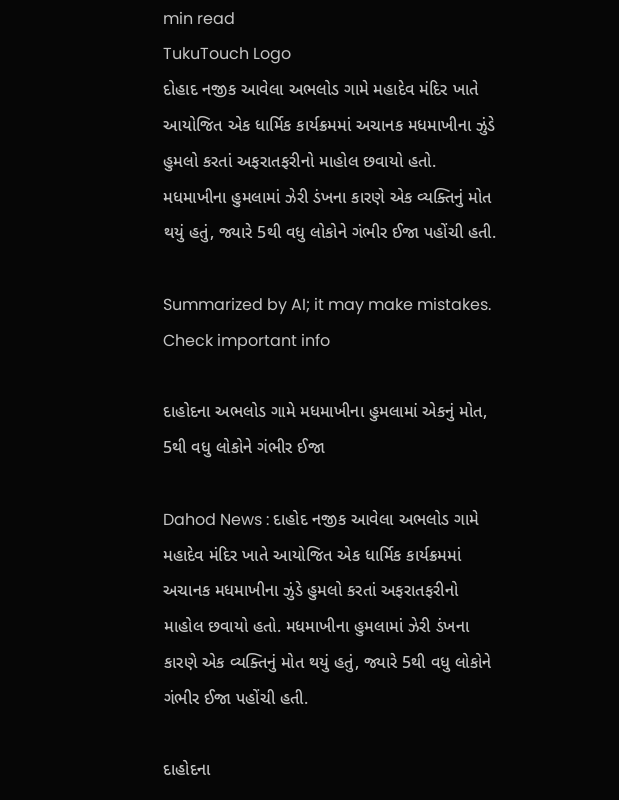min read
TukuTouch Logo
દોહાદ નજીક આવેલા અભલોડ ગામે મહાદેવ મંદિર ખાતે આયોજિત એક ધાર્મિક કાર્યક્રમમાં અચાનક મધમાખીના ઝુંડે હુમલો કરતાં અફરાતફરીનો માહોલ છવાયો હતો. મધમાખીના હુમલામાં ઝેરી ડંખના કારણે એક વ્યક્તિનું મોત થયું હતું, જ્યારે 5થી વધુ લોકોને ગંભીર ઈજા પહોંચી હતી.

Summarized by AI; it may make mistakes. Check important info

દાહોદના અભલોડ ગામે મધમાખીના હુમલામાં એકનું મોત, 5થી વધુ લોકોને ગંભીર ઈજા

Dahod News : દાહોદ નજીક આવેલા અભલોડ ગામે મહાદેવ મંદિર ખાતે આયોજિત એક ધાર્મિક કાર્યક્રમમાં અચાનક મધમાખીના ઝુંડે હુમલો કરતાં અફરાતફરીનો માહોલ છવાયો હતો. મધમાખીના હુમલામાં ઝેરી ડંખના કારણે એક વ્યક્તિનું મોત થયું હતું, જ્યારે 5થી વધુ લોકોને ગંભીર ઈજા પહોંચી હતી.

દાહોદના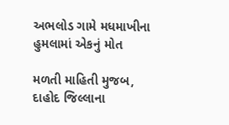અભલોડ ગામે મધમાખીના હુમલામાં એકનું મોત

મળતી માહિતી મુજબ, દાહોદ જિલ્લાના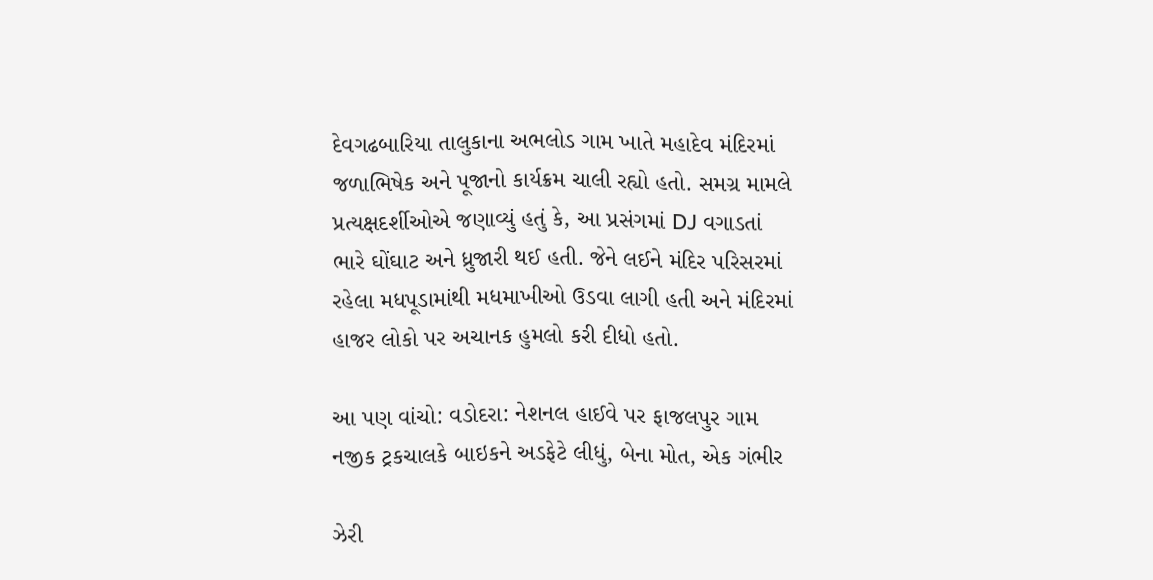દેવગઢબારિયા તાલુકાના અભલોડ ગામ ખાતે મહાદેવ મંદિરમાં જળાભિષેક અને પૂજાનો કાર્યક્રમ ચાલી રહ્યો હતો. સમગ્ર મામલે પ્રત્યક્ષદર્શીઓએ જણાવ્યું હતું કે, આ પ્રસંગમાં DJ વગાડતાં ભારે ઘોંઘાટ અને ધ્રુજારી થઈ હતી. જેને લઈને મંદિર પરિસરમાં રહેલા મધપૂડામાંથી મધમાખીઓ ઉડવા લાગી હતી અને મંદિરમાં હાજર લોકો પર અચાનક હુમલો કરી દીધો હતો.

આ પણ વાંચો: વડોદરા: નેશનલ હાઈવે પર ફાજલપુર ગામ નજીક ટ્રકચાલકે બાઇકને અડફેટે લીધું, બેના મોત, એક ગંભીર

ઝેરી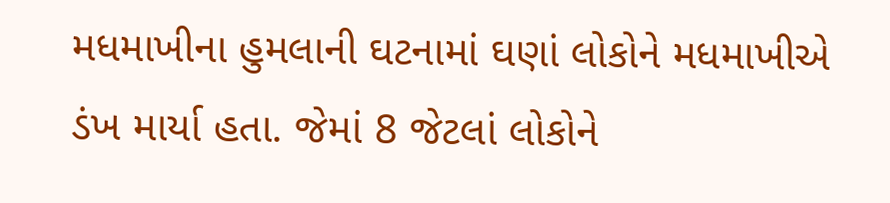મધમાખીના હુમલાની ઘટનામાં ઘણાં લોકોને મધમાખીએ ડંખ માર્યા હતા. જેમાં 8 જેટલાં લોકોને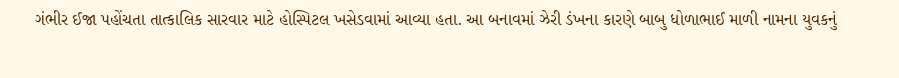ગંભીર ઈજા પહોંચતા તાત્કાલિક સારવાર માટે હોસ્પિટલ ખસેડવામાં આવ્યા હતા. આ બનાવમાં ઝેરી ડંખના કારણે બાબુ ધોળાભાઈ માળી નામના યુવકનું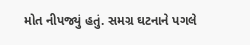મોત નીપજ્યું હતું. સમગ્ર ઘટનાને પગલે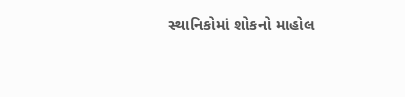સ્થાનિકોમાં શોકનો માહોલ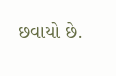છવાયો છે.